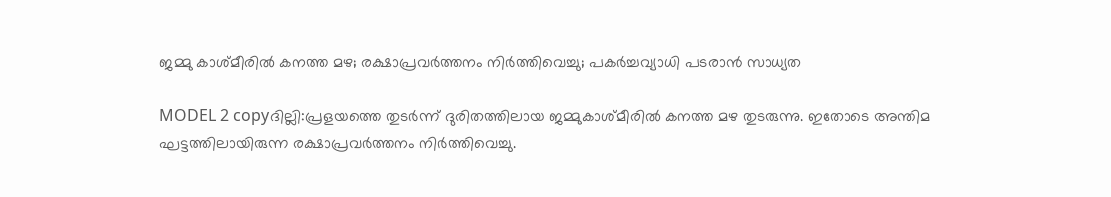ജമ്മു കാശ്മീരില്‍ കനത്ത മഴ; രക്ഷാപ്രവര്‍ത്തനം നിര്‍ത്തിവെച്ചു; പകര്‍ച്ചവ്യാധി പടരാന്‍ സാധ്യത

MODEL 2 copyദില്ലി:പ്രളയത്തെ തുടര്‍ന്ന് ദുരിതത്തിലായ ജമ്മുകാശ്മീരില്‍ കനത്ത മഴ തുടരുന്നു. ഇതോടെ അന്തിമ ഘട്ടത്തിലായിരുന്ന രക്ഷാപ്രവര്‍ത്തനം നിര്‍ത്തിവെച്ചു.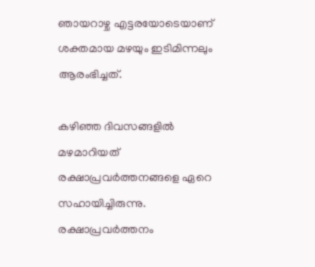ഞായറാഴ്ച എട്ടരയോടെയാണ് ശക്തമായ മഴയും ഇടിമിന്നലും ആരംഭിച്ചത്.

കഴിഞ്ഞ ദിവസങ്ങളില്‍ മഴമാറിയത് രക്ഷാപ്രവര്‍ത്തനങ്ങളെ ഏറെ സഹായിച്ചിരുന്നു. രക്ഷാപ്രവര്‍ത്തനം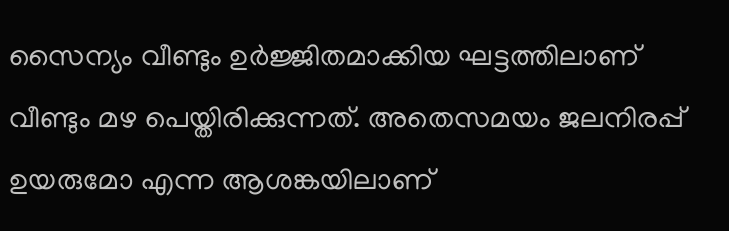സൈന്യം വീണ്ടും ഉര്‍ജ്ജിതമാക്കിയ ഘട്ടത്തിലാണ് വീണ്ടും മഴ പെയ്തിരിക്കുന്നത്. അതെസമയം ജലനിരപ്പ് ഉയരുമോ എന്ന ആശങ്കയിലാണ്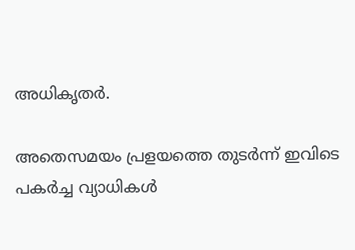അധികൃതര്‍.

അതെസമയം പ്രളയത്തെ തുടര്‍ന്ന് ഇവിടെ പകര്‍ച്ച വ്യാധികള്‍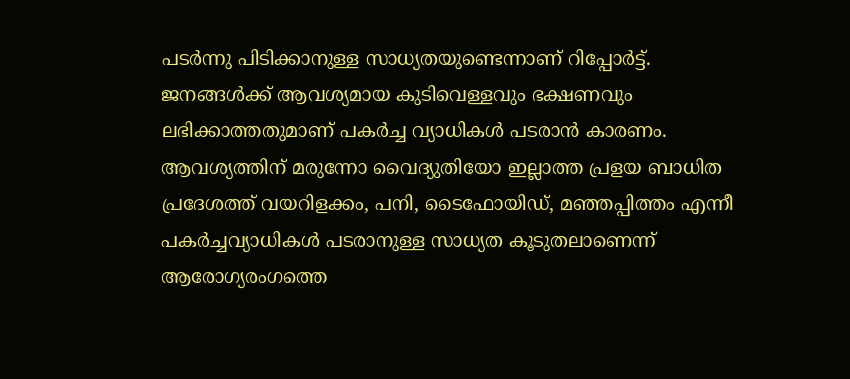പടര്‍ന്നു പിടിക്കാനുള്ള സാധ്യതയുണ്ടെന്നാണ് റിപ്പോര്‍ട്ട്. ജനങ്ങള്‍ക്ക് ആവശ്യമായ കുടിവെള്ളവും ഭക്ഷണവും ലഭിക്കാത്തതുമാണ് പകര്‍ച്ച വ്യാധികള്‍ പടരാന്‍ കാരണം. ആവശ്യത്തിന് മരുന്നോ വൈദ്യുതിയോ ഇല്ലാത്ത പ്രളയ ബാധിത പ്രദേശത്ത് വയറിളക്കം, പനി, ടൈഫോയിഡ്, മഞ്ഞപ്പിത്തം എന്നീ പകര്‍ച്ചവ്യാധികള്‍ പടരാനുള്ള സാധ്യത കൂടുതലാണെന്ന് ആരോഗ്യരംഗത്തെ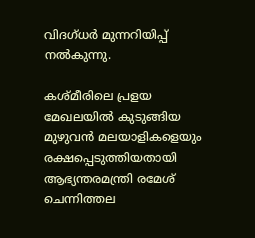വിദഗ്ധര്‍ മുന്നറിയിപ്പ് നല്‍കുന്നു.

കശ്മീരിലെ പ്രളയ മേഖലയില്‍ കുടുങ്ങിയ മുഴുവന്‍ മലയാളികളെയും രക്ഷപ്പെടുത്തിയതായി ആഭ്യന്തരമന്ത്രി രമേശ് ചെന്നിത്തല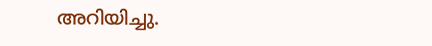അറിയിച്ചു.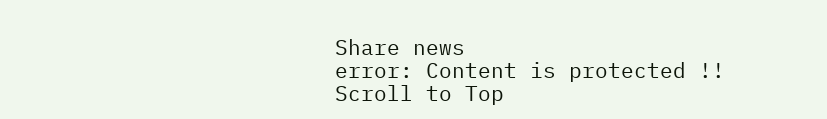Share news
error: Content is protected !!
Scroll to Top